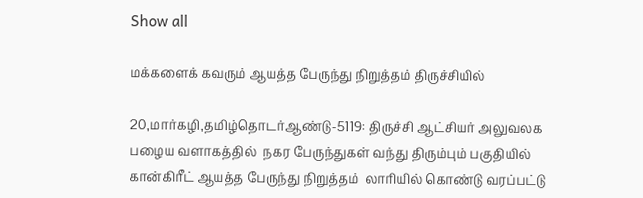Show all

மக்களைக் கவரும் ஆயத்த பேருந்து நிறுத்தம் திருச்சியில்

20,மார்கழி,தமிழ்தொடர்ஆண்டு-5119: திருச்சி ஆட்சியர் அலுவலக பழைய வளாகத்தில்  நகர பேருந்துகள் வந்து திரும்பும் பகுதியில் கான்கிரீட் ஆயத்த பேருந்து நிறுத்தம்  லாரியில் கொண்டு வரப்பட்டு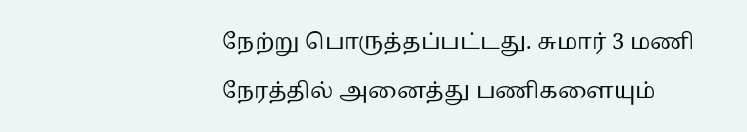நேற்று பொருத்தப்பட்டது. சுமார் 3 மணி நேரத்தில் அனைத்து பணிகளையும்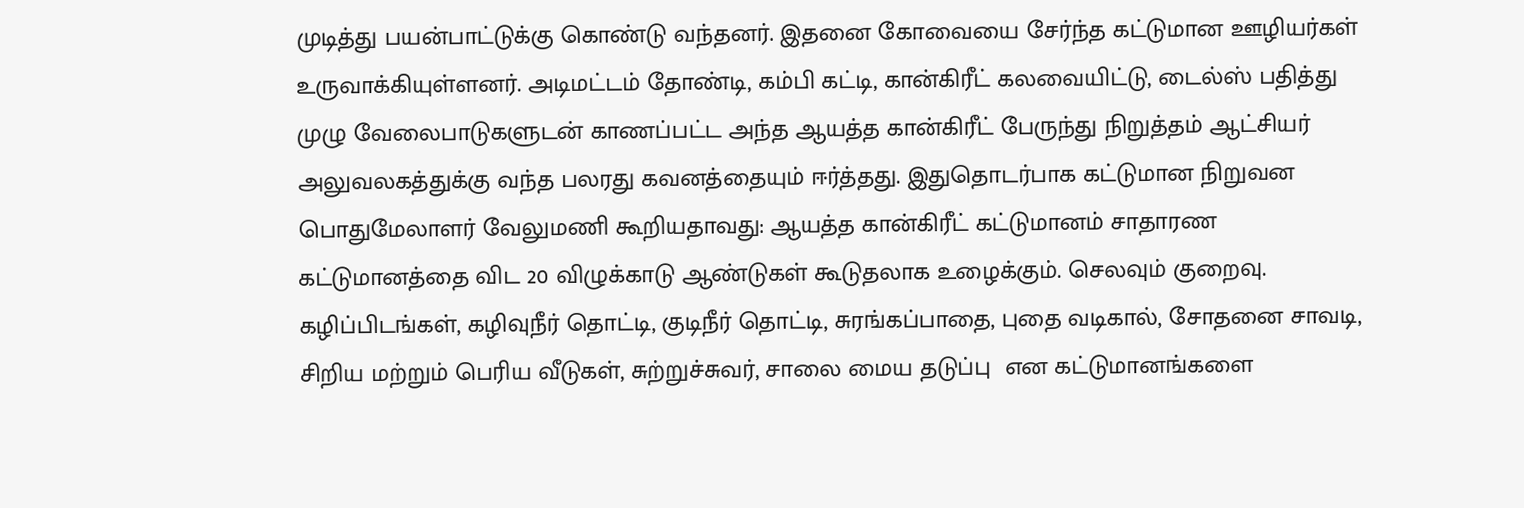முடித்து பயன்பாட்டுக்கு கொண்டு வந்தனர். இதனை கோவையை சேர்ந்த கட்டுமான ஊழியர்கள் உருவாக்கியுள்ளனர். அடிமட்டம் தோண்டி, கம்பி கட்டி, கான்கிரீட் கலவையிட்டு, டைல்ஸ் பதித்து முழு வேலைபாடுகளுடன் காணப்பட்ட அந்த ஆயத்த கான்கிரீட் பேருந்து நிறுத்தம் ஆட்சியர் அலுவலகத்துக்கு வந்த பலரது கவனத்தையும் ஈர்த்தது. இதுதொடர்பாக கட்டுமான நிறுவன பொதுமேலாளர் வேலுமணி கூறியதாவது: ஆயத்த கான்கிரீட் கட்டுமானம் சாதாரண கட்டுமானத்தை விட 20 விழுக்காடு ஆண்டுகள் கூடுதலாக உழைக்கும். செலவும் குறைவு. கழிப்பிடங்கள், கழிவுநீர் தொட்டி, குடிநீர் தொட்டி, சுரங்கப்பாதை, புதை வடிகால், சோதனை சாவடி, சிறிய மற்றும் பெரிய வீடுகள், சுற்றுச்சுவர், சாலை மைய தடுப்பு  என கட்டுமானங்களை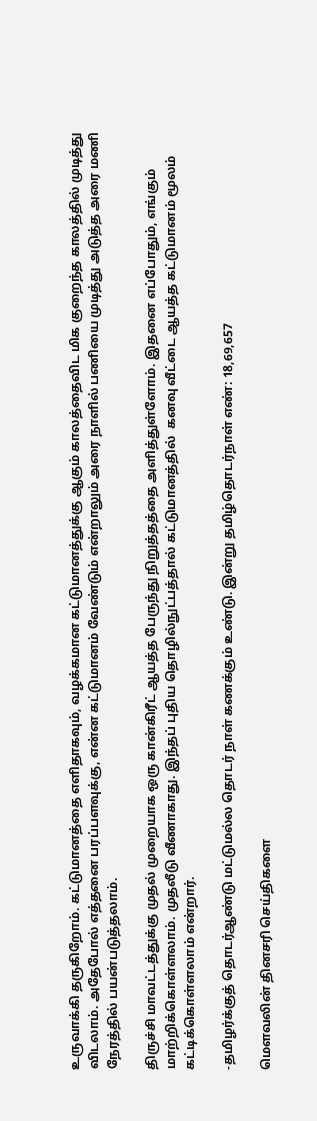உருவாக்கி தருகிறோம். கட்டுமானத்தை எளிதாகவும், வழக்கமான கட்டுமானத்துக்கு ஆகும் காலத்தைவிட மிக குறைந்த காலத்தில் முடித்து விடலாம். அதேபோல் எத்தனை பரப்பளவுக்கு, என்ன கட்டுமானம் வேண்டும் என்றாலும் அரை நாளில் பணியை முடித்து அடுத்த அரை மணி நேரத்தில் பயன்படுத்தலாம்.

திருச்சி மாவட்டத்துக்கு முதல் முறையாக ஒரு கான்கிரீட் ஆயத்த பேருந்து நிறுத்தத்தை அளித்துள்ளோம். இதனை எப்போதும், எங்கும் மாற்றிக்கொள்ளலாம். முதலீடு வீணாகாது. இந்தப் புதிய தொழில்நுட்பத்தால் கட்டுமானத்தில்  கனவு வீட்டை ஆயத்த கட்டுமானம் மூலம் கட்டிக்கொள்ளலாம் என்றார்.

-தமிழர்க்குத் தொடர்ஆண்டு மட்டுமல்ல தொடர் நாள் கணக்கும் உண்டு. இன்று தமிழ்தொடர்நாள் எண்: 18,69,657

மௌவலின் தினசரி செய்திகளை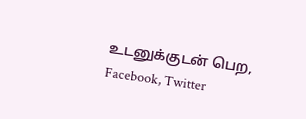உடனுக்குடன் பெற, Facebook, Twitter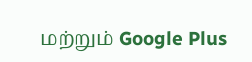மற்றும் Google Plus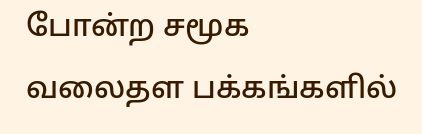போன்ற சமூக வலைதள பக்கங்களில்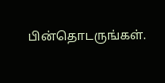பின்தொடருங்கள்.